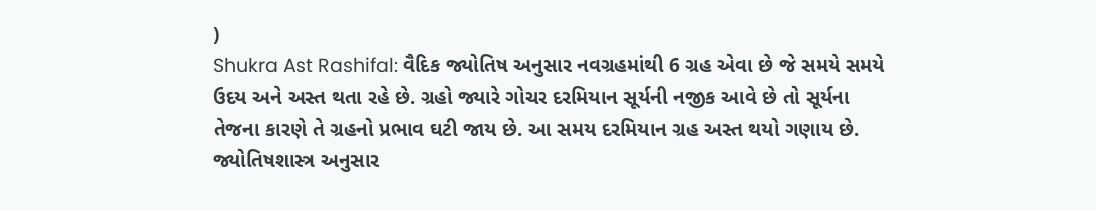)
Shukra Ast Rashifal: વૈદિક જ્યોતિષ અનુસાર નવગ્રહમાંથી 6 ગ્રહ એવા છે જે સમયે સમયે ઉદય અને અસ્ત થતા રહે છે. ગ્રહો જ્યારે ગોચર દરમિયાન સૂર્યની નજીક આવે છે તો સૂર્યના તેજના કારણે તે ગ્રહનો પ્રભાવ ઘટી જાય છે. આ સમય દરમિયાન ગ્રહ અસ્ત થયો ગણાય છે. જ્યોતિષશાસ્ત્ર અનુસાર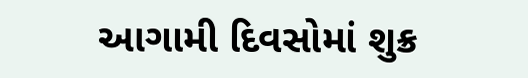આગામી દિવસોમાં શુક્ર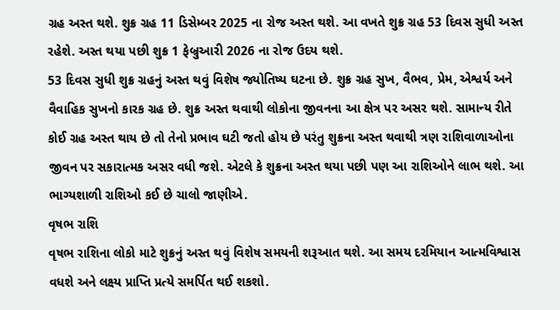ગ્રહ અસ્ત થશે. શુક્ર ગ્રહ 11 ડિસેમ્બર 2025 ના રોજ અસ્ત થશે. આ વખતે શુક્ર ગ્રહ 53 દિવસ સુધી અસ્ત રહેશે. અસ્ત થયા પછી શુક્ર 1 ફેબ્રુઆરી 2026 ના રોજ ઉદય થશે.
53 દિવસ સુધી શુક્ર ગ્રહનું અસ્ત થવું વિશેષ જ્યોતિષ્ય ઘટના છે. શુક્ર ગ્રહ સુખ, વૈભવ, પ્રેમ, એશ્વર્ય અને વૈવાહિક સુખનો કારક ગ્રહ છે. શુક્ર અસ્ત થવાથી લોકોના જીવનના આ ક્ષેત્ર પર અસર થશે. સામાન્ય રીતે કોઈ ગ્રહ અસ્ત થાય છે તો તેનો પ્રભાવ ઘટી જતો હોય છે પરંતુ શુક્રના અસ્ત થવાથી ત્રણ રાશિવાળાઓના જીવન પર સકારાત્મક અસર વધી જશે. એટલે કે શુક્રના અસ્ત થયા પછી પણ આ રાશિઓને લાભ થશે. આ ભાગ્યશાળી રાશિઓ કઈ છે ચાલો જાણીએ.
વૃષભ રાશિ
વૃષભ રાશિના લોકો માટે શુક્રનું અસ્ત થવું વિશેષ સમયની શરૂઆત થશે. આ સમય દરમિયાન આત્મવિશ્વાસ વધશે અને લક્ષ્ય પ્રાપ્તિ પ્રત્યે સમર્પિત થઈ શકશો.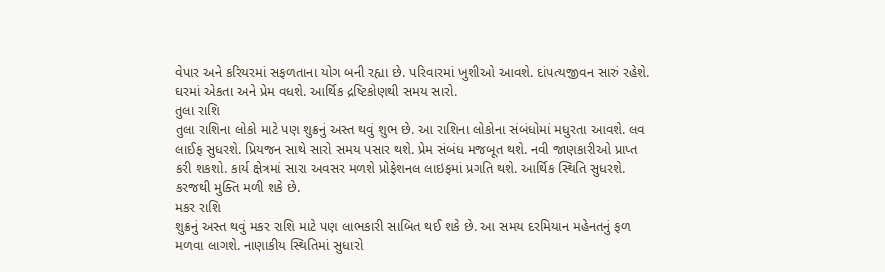વેપાર અને કરિયરમાં સફળતાના યોગ બની રહ્યા છે. પરિવારમાં ખુશીઓ આવશે. દાંપત્યજીવન સારું રહેશે. ઘરમાં એકતા અને પ્રેમ વધશે. આર્થિક દ્રષ્ટિકોણથી સમય સારો.
તુલા રાશિ
તુલા રાશિના લોકો માટે પણ શુક્રનું અસ્ત થવું શુભ છે. આ રાશિના લોકોના સંબંધોમાં મધુરતા આવશે. લવ લાઈફ સુધરશે. પ્રિયજન સાથે સારો સમય પસાર થશે. પ્રેમ સંબંધ મજબૂત થશે. નવી જાણકારીઓ પ્રાપ્ત કરી શકશો. કાર્ય ક્ષેત્રમાં સારા અવસર મળશે પ્રોફેશનલ લાઇફમાં પ્રગતિ થશે. આર્થિક સ્થિતિ સુધરશે. કરજથી મુક્તિ મળી શકે છે.
મકર રાશિ
શુક્રનું અસ્ત થવું મકર રાશિ માટે પણ લાભકારી સાબિત થઈ શકે છે. આ સમય દરમિયાન મહેનતનું ફળ મળવા લાગશે. નાણાકીય સ્થિતિમાં સુધારો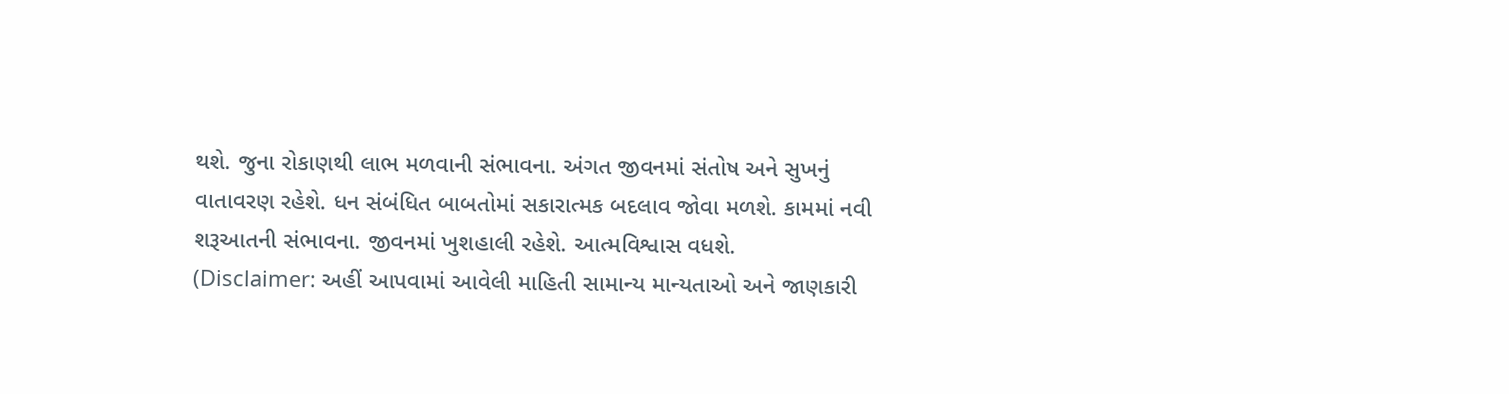થશે. જુના રોકાણથી લાભ મળવાની સંભાવના. અંગત જીવનમાં સંતોષ અને સુખનું વાતાવરણ રહેશે. ધન સંબંધિત બાબતોમાં સકારાત્મક બદલાવ જોવા મળશે. કામમાં નવી શરૂઆતની સંભાવના. જીવનમાં ખુશહાલી રહેશે. આત્મવિશ્વાસ વધશે.
(Disclaimer: અહીં આપવામાં આવેલી માહિતી સામાન્ય માન્યતાઓ અને જાણકારી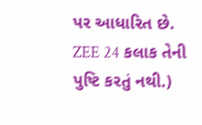પર આધારિત છે. ZEE 24 કલાક તેની પુષ્ટિ કરતું નથી.)